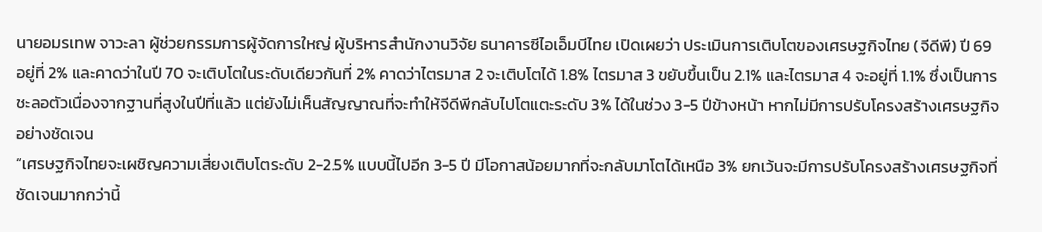นายอมรเทพ จาวะลา ผู้ช่วยกรรมการผู้จัดการใหญ่ ผู้บริหารสำนักงานวิจัย ธนาคารซีไอเอ็มบีไทย เปิดเผยว่า ประเมินการเติบโตของเศรษฐกิจไทย (จีดีพี) ปี 69 อยู่ที่ 2% และคาดว่าในปี 70 จะเติบโตในระดับเดียวกันที่ 2% คาดว่าไตรมาส 2 จะเติบโตได้ 1.8% ไตรมาส 3 ขยับขึ้นเป็น 2.1% และไตรมาส 4 จะอยู่ที่ 1.1% ซึ่งเป็นการชะลอตัวเนื่องจากฐานที่สูงในปีที่แล้ว แต่ยังไม่เห็นสัญญาณที่จะทำให้จีดีพีกลับไปโตแตะระดับ 3% ได้ในช่วง 3-5 ปีข้างหน้า หากไม่มีการปรับโครงสร้างเศรษฐกิจอย่างชัดเจน
“เศรษฐกิจไทยจะเผชิญความเสี่ยงเติบโตระดับ 2-2.5% แบบนี้ไปอีก 3-5 ปี มีโอกาสน้อยมากที่จะกลับมาโตได้เหนือ 3% ยกเว้นจะมีการปรับโครงสร้างเศรษฐกิจที่ชัดเจนมากกว่านี้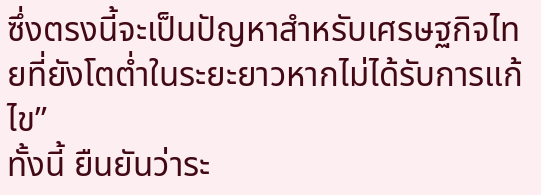ซึ่งตรงนี้จะเป็นปัญหาสำหรับเศรษฐกิจไทยที่ยังโตต่ำในระยะยาวหากไม่ได้รับการแก้ไข”
ทั้งนี้ ยืนยันว่าระ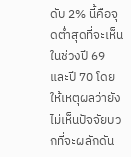ดับ 2% นี้คือจุดต่ำสุดที่จะเห็นในช่วงปี 69 และปี 70 โดยให้เหตุผลว่ายังไม่เห็นปัจจัยบวกที่จะผลักดัน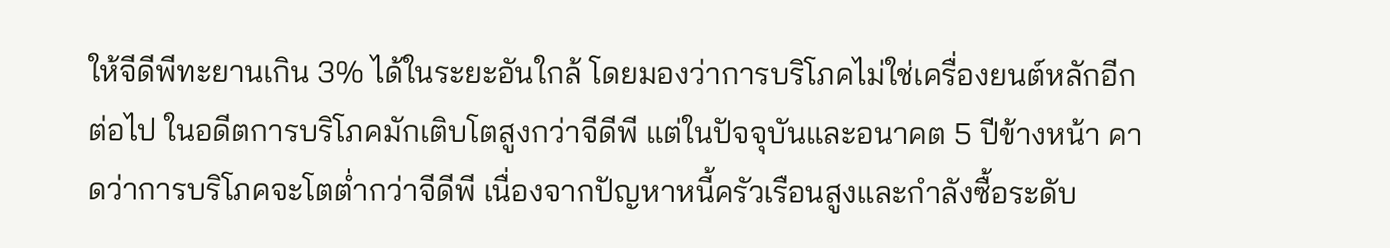ให้จีดีพีทะยานเกิน 3% ได้ในระยะอันใกล้ โดยมองว่าการบริโภคไม่ใช่เครื่องยนต์หลักอีกต่อไป ในอดีตการบริโภคมักเติบโตสูงกว่าจีดีพี แต่ในปัจจุบันและอนาคต 5 ปีข้างหน้า คาดว่าการบริโภคจะโตต่ำกว่าจีดีพี เนื่องจากปัญหาหนี้ครัวเรือนสูงและกำลังซื้อระดับ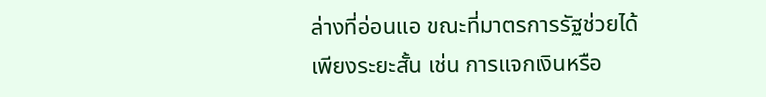ล่างที่อ่อนแอ ขณะที่มาตรการรัฐช่วยได้เพียงระยะสั้น เช่น การแจกเงินหรือ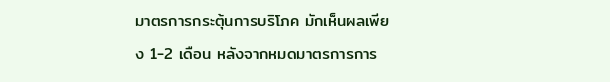มาตรการกระตุ้นการบริโภค มักเห็นผลเพียง 1-2 เดือน หลังจากหมดมาตรการการ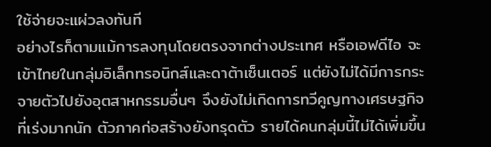ใช้จ่ายจะแผ่วลงทันที
อย่างไรก็ตามแม้การลงทุนโดยตรงจากต่างประเทศ หรือเอฟดีไอ จะเข้าไทยในกลุ่มอิเล็กทรอนิกส์และดาต้าเซ็นเตอร์ แต่ยังไม่ได้มีการกระจายตัวไปยังอุตสาหกรรมอื่นๆ จึงยังไม่เกิดการทวีคูญทางเศรษฐกิจ ที่เร่งมากนัก ตัวภาคก่อสร้างยังทรุดตัว รายได้คนกลุ่มนี้ไม่ได้เพิ่มขึ้น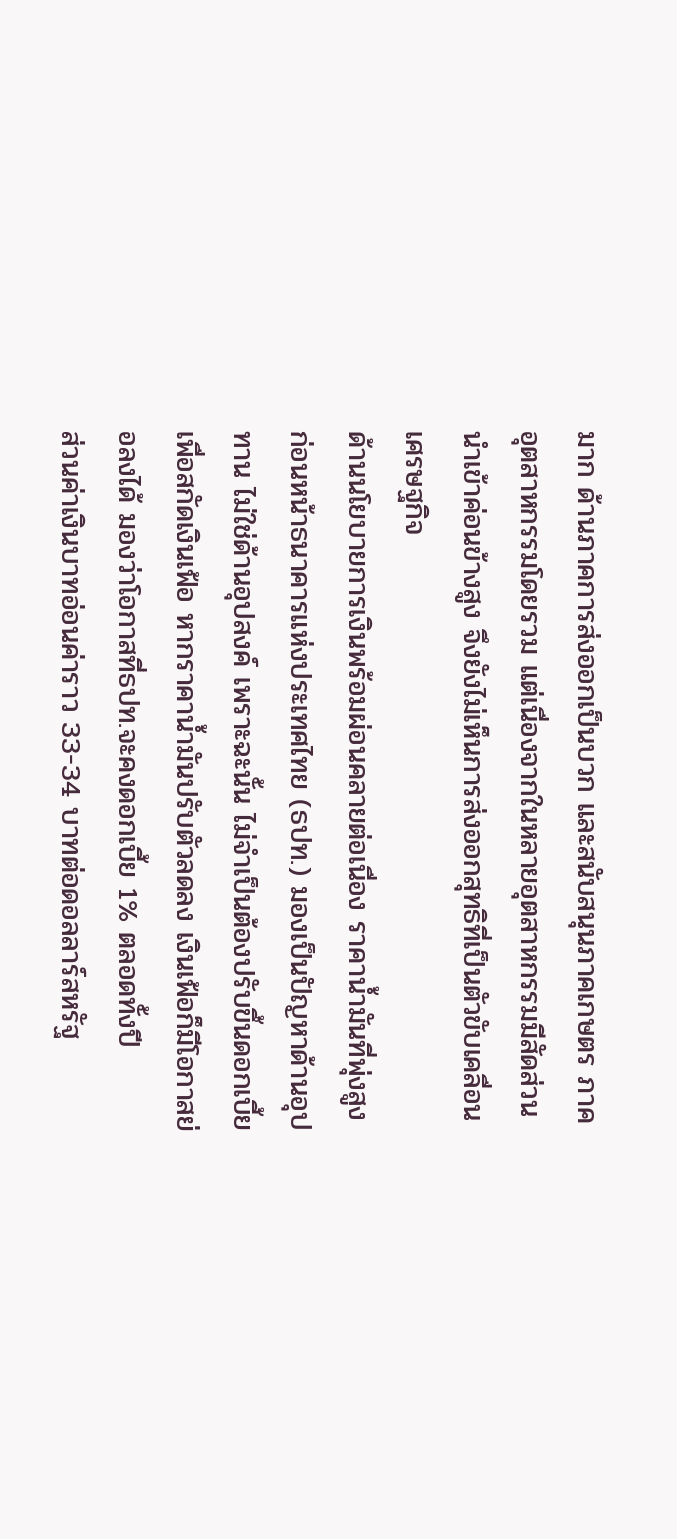มาก ด้านภาคการส่งออกเป็นบวก และสนับสนุนภาคเกษตร ภาคอุตสาหกรรมโดยรวม แต่เนื่องจากในหลายอุตสาหกรรมมีสัดส่วนนำเข้าค่อนข้างสูง จึงยังไม่เห็นการส่งออกสุทธิที่เป็นตัวขับเคลื่อนเศรษฐกิจ
ด้านนโยบายการเงินพร้อมผ่อนคลายต่อเนื่อง ราคาน้ำมันที่พุ่งสูงก่อนหน้าธนาคารแห่งประเทศไทย (ธปท.) มองเป็นปัญหาด้านอุปทาน ไม่ใช่ด้านอุปสงค์ เพราะฉะนั้น ไม่จำเป็นต้องปรับขึ้นดอกเบี้ยเพื่อสกัดเงินเฟ้อ หากราคาน้ำมันปรับตัวลดลง เงินเฟ้อก็มีโอกาสย่อลงได้ มองว่าโอกาสที่ธปท.จะคงดอกเบี้ย 1% ตลอดทั้งปี
ส่วนค่าเงินบาทอ่อนค่าราว 33-34 บาทต่อดอลลาร์สหรัฐ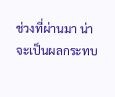ช่วงที่ผ่านมา น่าจะเป็นผลกระทบ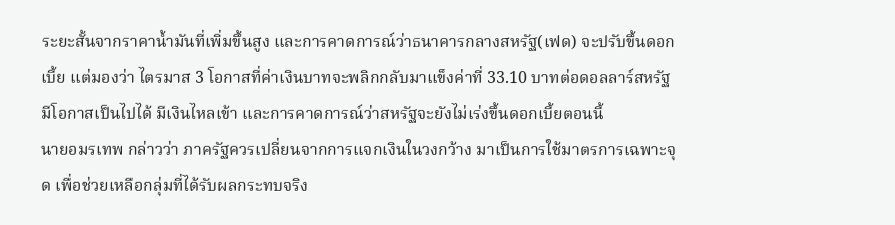ระยะสั้นจากราคาน้ำมันที่เพิ่มขึ้นสูง และการคาดการณ์ว่าธนาคารกลางสหรัฐ(เฟด) จะปรับขึ้นดอกเบี้ย แต่มองว่า ไตรมาส 3 โอกาสที่ค่าเงินบาทจะพลิกกลับมาแข็งค่าที่ 33.10 บาทต่อดอลลาร์สหรัฐมีโอกาสเป็นไปได้ มีเงินไหลเข้า และการคาดการณ์ว่าสหรัฐจะยังไม่เร่งขึ้นดอกเบี้ยตอนนี้
นายอมรเทพ กล่าวว่า ภาครัฐควรเปลี่ยนจากการแจกเงินในวงกว้าง มาเป็นการใช้มาตรการเฉพาะจุด เพื่อช่วยเหลือกลุ่มที่ได้รับผลกระทบจริง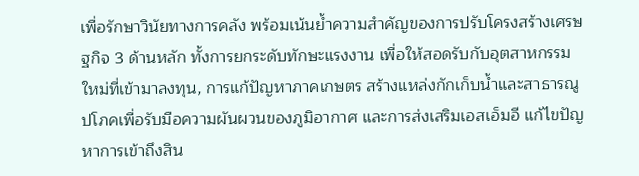เพื่อรักษาวินัยทางการคลัง พร้อมเน้นย้ำความสำคัญของการปรับโครงสร้างเศรษฐกิจ 3 ด้านหลัก ทั้งการยกระดับทักษะแรงงาน เพื่อให้สอดรับกับอุตสาหกรรมใหม่ที่เข้ามาลงทุน, การแก้ปัญหาภาคเกษตร สร้างแหล่งกักเก็บน้ำและสาธารณูปโภคเพื่อรับมือความผันผวนของภูมิอากาศ และการส่งเสริมเอสเอ็มอี แก้ไขปัญหาการเข้าถึงสิน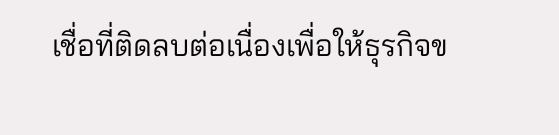เชื่อที่ติดลบต่อเนื่องเพื่อให้ธุรกิจข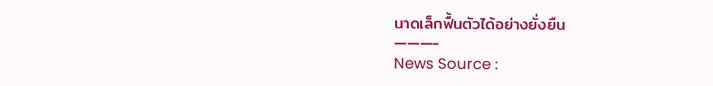นาดเล็กฟื้นตัวได้อย่างยั่งยืน
———-
News Source :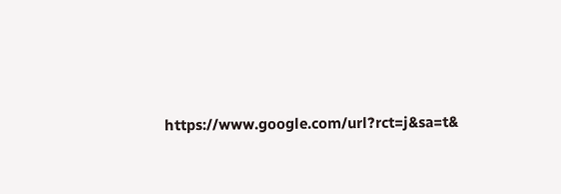https://www.google.com/url?rct=j&sa=t&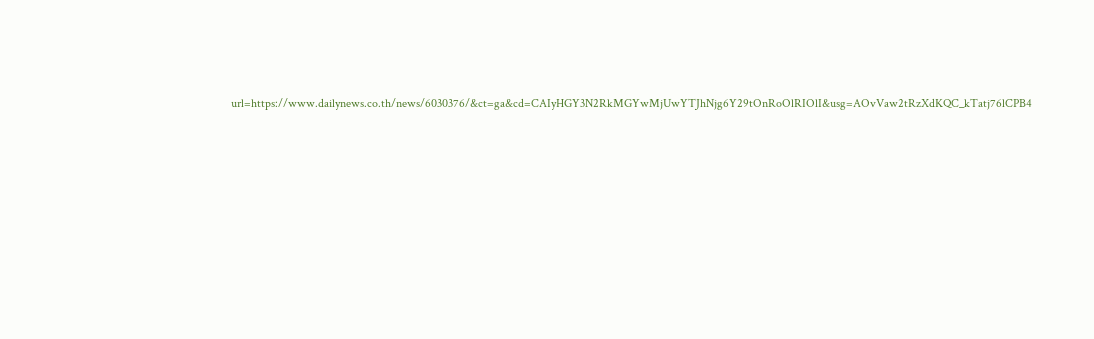url=https://www.dailynews.co.th/news/6030376/&ct=ga&cd=CAIyHGY3N2RkMGYwMjUwYTJhNjg6Y29tOnRoOlRIOlI&usg=AOvVaw2tRzXdKQC_kTatj76lCPB4